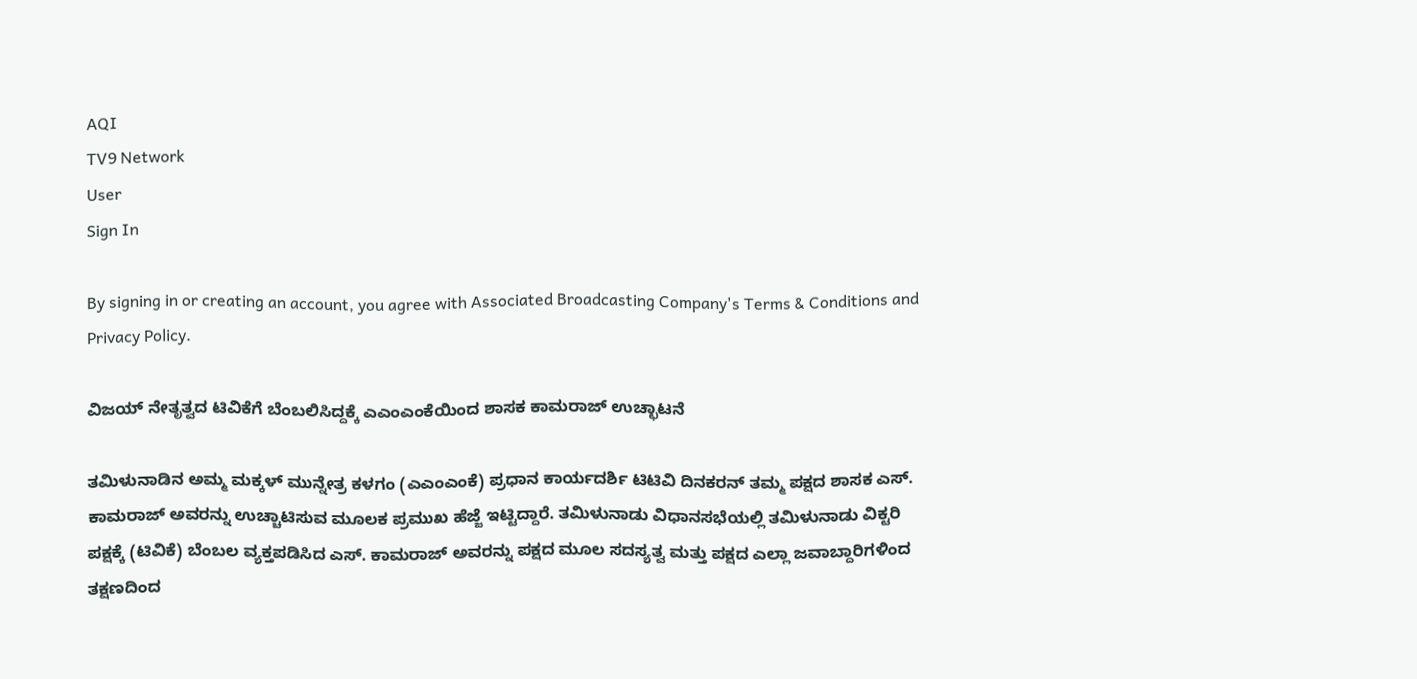AQI
TV9 Network
User
Sign In

By signing in or creating an account, you agree with Associated Broadcasting Company's Terms & Conditions and Privacy Policy.

ವಿಜಯ್ ನೇತೃತ್ವದ ಟಿವಿಕೆಗೆ ಬೆಂಬಲಿಸಿದ್ದಕ್ಕೆ ಎಎಂಎಂಕೆಯಿಂದ ಶಾಸಕ ಕಾಮರಾಜ್ ಉಚ್ಛಾಟನೆ

ತಮಿಳುನಾಡಿನ ಅಮ್ಮ ಮಕ್ಕಳ್ ಮುನ್ನೇತ್ರ ಕಳಗಂ (ಎಎಂಎಂಕೆ) ಪ್ರಧಾನ ಕಾರ್ಯದರ್ಶಿ ಟಿಟಿವಿ ದಿನಕರನ್ ತಮ್ಮ ಪಕ್ಷದ ಶಾಸಕ ಎಸ್. ಕಾಮರಾಜ್ ಅವರನ್ನು ಉಚ್ಚಾಟಿಸುವ ಮೂಲಕ ಪ್ರಮುಖ ಹೆಜ್ಜೆ ಇಟ್ಟಿದ್ದಾರೆ. ತಮಿಳುನಾಡು ವಿಧಾನಸಭೆಯಲ್ಲಿ ತಮಿಳುನಾಡು ವಿಕ್ಟರಿ ಪಕ್ಷಕ್ಕೆ (ಟಿವಿಕೆ) ಬೆಂಬಲ ವ್ಯಕ್ತಪಡಿಸಿದ ಎಸ್. ಕಾಮರಾಜ್ ಅವರನ್ನು ಪಕ್ಷದ ಮೂಲ ಸದಸ್ಯತ್ವ ಮತ್ತು ಪಕ್ಷದ ಎಲ್ಲಾ ಜವಾಬ್ದಾರಿಗಳಿಂದ ತಕ್ಷಣದಿಂದ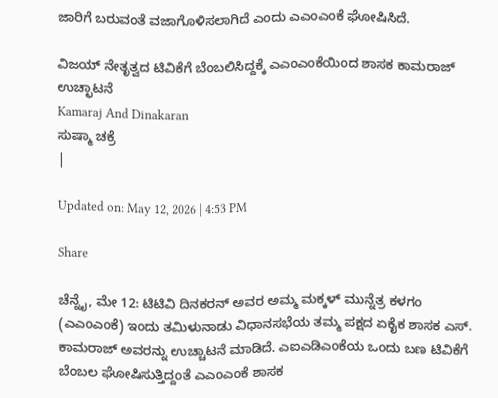ಜಾರಿಗೆ ಬರುವಂತೆ ವಜಾಗೊಳಿಸಲಾಗಿದೆ ಎಂದು ಎಎಂಎಂಕೆ ಘೋಷಿಸಿದೆ.

ವಿಜಯ್ ನೇತೃತ್ವದ ಟಿವಿಕೆಗೆ ಬೆಂಬಲಿಸಿದ್ದಕ್ಕೆ ಎಎಂಎಂಕೆಯಿಂದ ಶಾಸಕ ಕಾಮರಾಜ್ ಉಚ್ಛಾಟನೆ
Kamaraj And Dinakaran
ಸುಷ್ಮಾ ಚಕ್ರೆ
|

Updated on: May 12, 2026 | 4:53 PM

Share

ಚೆನ್ನೈ, ಮೇ 12: ಟಿಟಿವಿ ದಿನಕರನ್ ಅವರ ಅಮ್ಮ ಮಕ್ಕಳ್ ಮುನ್ನೆತ್ರ ಕಳಗಂ (ಎಎಂಎಂಕೆ) ಇಂದು ತಮಿಳುನಾಡು ವಿಧಾನಸಭೆಯ ತಮ್ಮ ಪಕ್ಷದ ಏಕೈಕ ಶಾಸಕ ಎಸ್. ಕಾಮರಾಜ್ ಅವರನ್ನು ಉಚ್ಚಾಟನೆ ಮಾಡಿದೆ. ಎಐಎಡಿಎಂಕೆಯ ಒಂದು ಬಣ ಟಿವಿಕೆಗೆ ಬೆಂಬಲ ಘೋಷಿಸುತ್ತಿದ್ದಂತೆ ಎಎಂಎಂಕೆ ಶಾಸಕ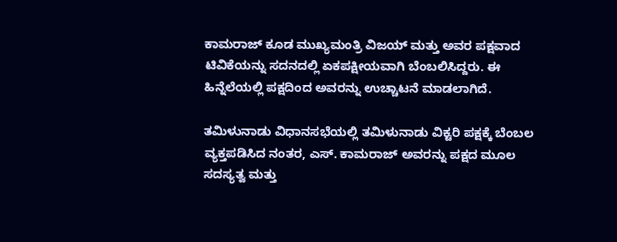ಕಾಮರಾಜ್ ಕೂಡ ಮುಖ್ಯಮಂತ್ರಿ ವಿಜಯ್ ಮತ್ತು ಅವರ ಪಕ್ಷವಾದ ಟಿವಿಕೆಯನ್ನು ಸದನದಲ್ಲಿ ಏಕಪಕ್ಷೀಯವಾಗಿ ಬೆಂಬಲಿಸಿದ್ದರು. ಈ ಹಿನ್ನೆಲೆಯಲ್ಲಿ ಪಕ್ಷದಿಂದ ಅವರನ್ನು ಉಚ್ಚಾಟನೆ ಮಾಡಲಾಗಿದೆ.

ತಮಿಳುನಾಡು ವಿಧಾನಸಭೆಯಲ್ಲಿ ತಮಿಳುನಾಡು ವಿಕ್ಟರಿ ಪಕ್ಷಕ್ಕೆ ಬೆಂಬಲ ವ್ಯಕ್ತಪಡಿಸಿದ ನಂತರ, ಎಸ್. ಕಾಮರಾಜ್ ಅವರನ್ನು ಪಕ್ಷದ ಮೂಲ ಸದಸ್ಯತ್ವ ಮತ್ತು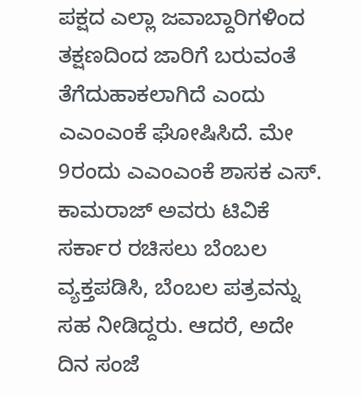ಪಕ್ಷದ ಎಲ್ಲಾ ಜವಾಬ್ದಾರಿಗಳಿಂದ ತಕ್ಷಣದಿಂದ ಜಾರಿಗೆ ಬರುವಂತೆ ತೆಗೆದುಹಾಕಲಾಗಿದೆ ಎಂದು ಎಎಂಎಂಕೆ ಘೋಷಿಸಿದೆ. ಮೇ 9ರಂದು ಎಎಂಎಂಕೆ ಶಾಸಕ ಎಸ್. ಕಾಮರಾಜ್ ಅವರು ಟಿವಿಕೆ ಸರ್ಕಾರ ರಚಿಸಲು ಬೆಂಬಲ ವ್ಯಕ್ತಪಡಿಸಿ, ಬೆಂಬಲ ಪತ್ರವನ್ನು ಸಹ ನೀಡಿದ್ದರು. ಆದರೆ, ಅದೇ ದಿನ ಸಂಜೆ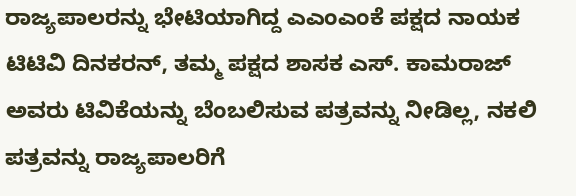ರಾಜ್ಯಪಾಲರನ್ನು ಭೇಟಿಯಾಗಿದ್ದ ಎಎಂಎಂಕೆ ಪಕ್ಷದ ನಾಯಕ ಟಿಟಿವಿ ದಿನಕರನ್, ತಮ್ಮ ಪಕ್ಷದ ಶಾಸಕ ಎಸ್. ಕಾಮರಾಜ್ ಅವರು ಟಿವಿಕೆಯನ್ನು ಬೆಂಬಲಿಸುವ ಪತ್ರವನ್ನು ನೀಡಿಲ್ಲ, ನಕಲಿ ಪತ್ರವನ್ನು ರಾಜ್ಯಪಾಲರಿಗೆ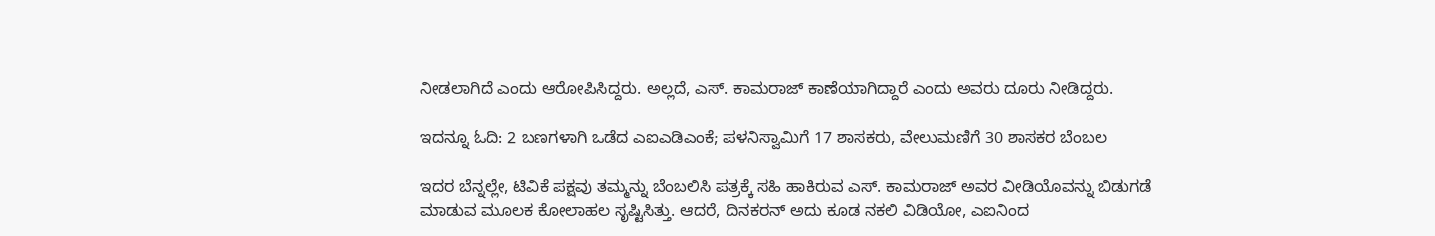ನೀಡಲಾಗಿದೆ ಎಂದು ಆರೋಪಿಸಿದ್ದರು. ಅಲ್ಲದೆ, ಎಸ್. ಕಾಮರಾಜ್ ಕಾಣೆಯಾಗಿದ್ದಾರೆ ಎಂದು ಅವರು ದೂರು ನೀಡಿದ್ದರು.

ಇದನ್ನೂ ಓದಿ: 2 ಬಣಗಳಾಗಿ ಒಡೆದ ಎಐಎಡಿಎಂಕೆ; ಪಳನಿಸ್ವಾಮಿಗೆ 17 ಶಾಸಕರು, ವೇಲುಮಣಿಗೆ 30 ಶಾಸಕರ ಬೆಂಬಲ

ಇದರ ಬೆನ್ನಲ್ಲೇ, ಟಿವಿಕೆ ಪಕ್ಷವು ತಮ್ಮನ್ನು ಬೆಂಬಲಿಸಿ ಪತ್ರಕ್ಕೆ ಸಹಿ ಹಾಕಿರುವ ಎಸ್. ಕಾಮರಾಜ್ ಅವರ ವೀಡಿಯೊವನ್ನು ಬಿಡುಗಡೆ ಮಾಡುವ ಮೂಲಕ ಕೋಲಾಹಲ ಸೃಷ್ಟಿಸಿತ್ತು. ಆದರೆ, ದಿನಕರನ್ ಅದು ಕೂಡ ನಕಲಿ ವಿಡಿಯೋ, ಎಐನಿಂದ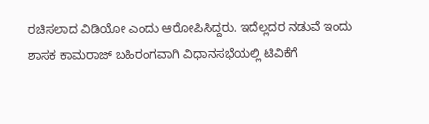ರಚಿಸಲಾದ ವಿಡಿಯೋ ಎಂದು ಆರೋಪಿಸಿದ್ದರು. ಇದೆಲ್ಲದರ ನಡುವೆ ಇಂದು ಶಾಸಕ ಕಾಮರಾಜ್ ಬಹಿರಂಗವಾಗಿ ವಿಧಾನಸಭೆಯಲ್ಲಿ ಟಿವಿಕೆಗೆ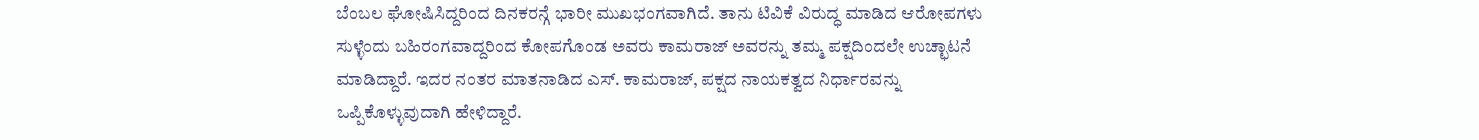ಬೆಂಬಲ ಘೋಷಿಸಿದ್ದರಿಂದ ದಿನಕರನ್ಗೆ ಭಾರೀ ಮುಖಭಂಗವಾಗಿದೆ. ತಾನು ಟಿವಿಕೆ ವಿರುದ್ಧ ಮಾಡಿದ ಆರೋಪಗಳು ಸುಳ್ಳೆಂದು ಬಹಿರಂಗವಾದ್ದರಿಂದ ಕೋಪಗೊಂಡ ಅವರು ಕಾಮರಾಜ್ ಅವರನ್ನು ತಮ್ಮ ಪಕ್ಷದಿಂದಲೇ ಉಚ್ಛಾಟನೆ ಮಾಡಿದ್ದಾರೆ. ಇದರ ನಂತರ ಮಾತನಾಡಿದ ಎಸ್. ಕಾಮರಾಜ್, ಪಕ್ಷದ ನಾಯಕತ್ವದ ನಿರ್ಧಾರವನ್ನು ಒಪ್ಪಿಕೊಳ್ಳುವುದಾಗಿ ಹೇಳಿದ್ದಾರೆ.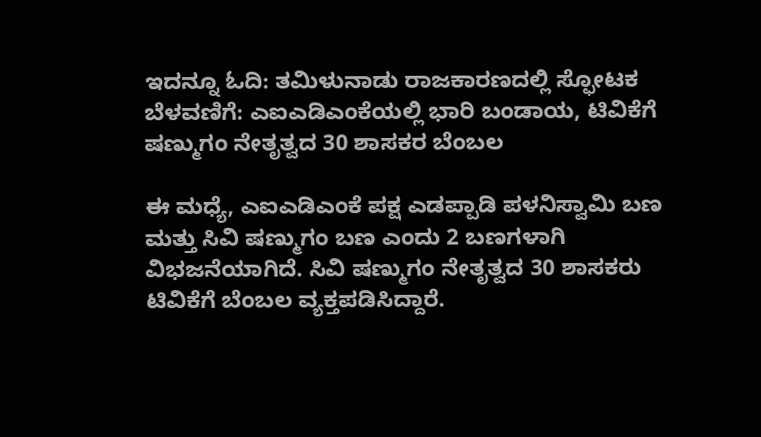ಇದನ್ನೂ ಓದಿ: ತಮಿಳುನಾಡು ರಾಜಕಾರಣದಲ್ಲಿ ಸ್ಫೋಟಕ ಬೆಳವಣಿಗೆ: ಎಐಎಡಿಎಂಕೆಯಲ್ಲಿ ಭಾರಿ ಬಂಡಾಯ, ಟಿವಿಕೆಗೆ ಷಣ್ಮುಗಂ ನೇತೃತ್ವದ 30 ಶಾಸಕರ ಬೆಂಬಲ

ಈ ಮಧ್ಯೆ, ಎಐಎಡಿಎಂಕೆ ಪಕ್ಷ ಎಡಪ್ಪಾಡಿ ಪಳನಿಸ್ವಾಮಿ ಬಣ ಮತ್ತು ಸಿವಿ ಷಣ್ಮುಗಂ ಬಣ ಎಂದು 2 ಬಣಗಳಾಗಿ ವಿಭಜನೆಯಾಗಿದೆ. ಸಿವಿ ಷಣ್ಮುಗಂ ನೇತೃತ್ವದ 30 ಶಾಸಕರು ಟಿವಿಕೆಗೆ ಬೆಂಬಲ ವ್ಯಕ್ತಪಡಿಸಿದ್ದಾರೆ.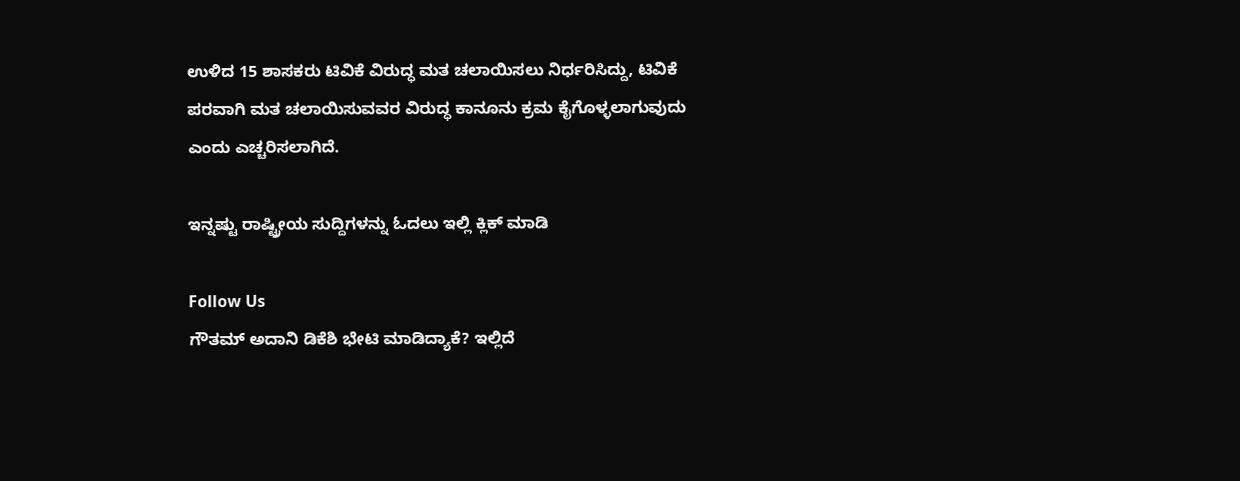ಉಳಿದ 15 ಶಾಸಕರು ಟಿವಿಕೆ ವಿರುದ್ಧ ಮತ ಚಲಾಯಿಸಲು ನಿರ್ಧರಿಸಿದ್ದು, ಟಿವಿಕೆ ಪರವಾಗಿ ಮತ ಚಲಾಯಿಸುವವರ ವಿರುದ್ಧ ಕಾನೂನು ಕ್ರಮ ಕೈಗೊಳ್ಳಲಾಗುವುದು ಎಂದು ಎಚ್ಚರಿಸಲಾಗಿದೆ.

ಇನ್ನಷ್ಟು ರಾಷ್ಟ್ರೀಯ ಸುದ್ದಿಗಳನ್ನು ಓದಲು ಇಲ್ಲಿ ಕ್ಲಿಕ್ ಮಾಡಿ

Follow Us
ಗೌತಮ್ ಅದಾನಿ ಡಿಕೆಶಿ ಭೇಟಿ ಮಾಡಿದ್ಯಾಕೆ? ಇಲ್ಲಿದೆ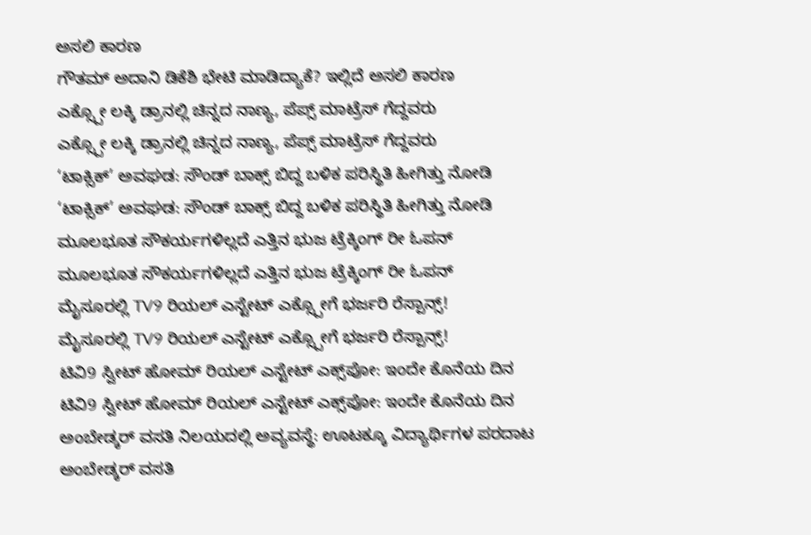ಅಸಲಿ ಕಾರಣ
ಗೌತಮ್ ಅದಾನಿ ಡಿಕೆಶಿ ಭೇಟಿ ಮಾಡಿದ್ಯಾಕೆ? ಇಲ್ಲಿದೆ ಅಸಲಿ ಕಾರಣ
ಎಕ್ಸ್ಪೋ ಲಕ್ಕಿ ಡ್ರಾನಲ್ಲಿ ಚಿನ್ನದ ನಾಣ್ಯ, ಪೆಪ್ಸ್ ಮಾಟ್ರೆಸ್ ಗೆದ್ದವರು
ಎಕ್ಸ್ಪೋ ಲಕ್ಕಿ ಡ್ರಾನಲ್ಲಿ ಚಿನ್ನದ ನಾಣ್ಯ, ಪೆಪ್ಸ್ ಮಾಟ್ರೆಸ್ ಗೆದ್ದವರು
‘ಟಾಕ್ಸಿಕ್’ ಅವಘಡ: ಸೌಂಡ್ ಬಾಕ್ಸ್ ಬಿದ್ದ ಬಳಿಕ ಪರಿಸ್ಥಿತಿ ಹೀಗಿತ್ತು ನೋಡಿ
‘ಟಾಕ್ಸಿಕ್’ ಅವಘಡ: ಸೌಂಡ್ ಬಾಕ್ಸ್ ಬಿದ್ದ ಬಳಿಕ ಪರಿಸ್ಥಿತಿ ಹೀಗಿತ್ತು ನೋಡಿ
ಮೂಲಭೂತ ಸೌಕರ್ಯಗಳಿಲ್ಲದೆ ಎತ್ತಿನ ಭುಜ ಟ್ರೆಕ್ಕಿಂಗ್ ರೀ ಓಪನ್
ಮೂಲಭೂತ ಸೌಕರ್ಯಗಳಿಲ್ಲದೆ ಎತ್ತಿನ ಭುಜ ಟ್ರೆಕ್ಕಿಂಗ್ ರೀ ಓಪನ್
ಮೈಸೂರಲ್ಲಿ TV9 ರಿಯಲ್ ಎಸ್ಟೇಟ್ ಎಕ್ಸ್ಪೋಗೆ ಭರ್ಜರಿ ರೆಸ್ಪಾನ್ಸ್!
ಮೈಸೂರಲ್ಲಿ TV9 ರಿಯಲ್ ಎಸ್ಟೇಟ್ ಎಕ್ಸ್ಪೋಗೆ ಭರ್ಜರಿ ರೆಸ್ಪಾನ್ಸ್!
ಟಿವಿ9 ಸ್ವೀಟ್ ಹೋಮ್ ರಿಯಲ್ ಎಸ್ಟೇಟ್ ಎಕ್ಸ್‌ಪೋ: ಇಂದೇ ಕೊನೆಯ ದಿನ
ಟಿವಿ9 ಸ್ವೀಟ್ ಹೋಮ್ ರಿಯಲ್ ಎಸ್ಟೇಟ್ ಎಕ್ಸ್‌ಪೋ: ಇಂದೇ ಕೊನೆಯ ದಿನ
ಅಂಬೇಡ್ಕರ್ ವಸತಿ ನಿಲಯದಲ್ಲಿ ಅವ್ಯವಸ್ಥೆ: ಊಟಕ್ಕೂ ವಿದ್ಯಾರ್ಥಿಗಳ ಪರದಾಟ
ಅಂಬೇಡ್ಕರ್ ವಸತಿ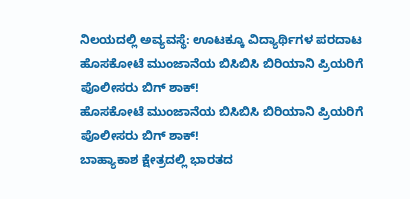ನಿಲಯದಲ್ಲಿ ಅವ್ಯವಸ್ಥೆ: ಊಟಕ್ಕೂ ವಿದ್ಯಾರ್ಥಿಗಳ ಪರದಾಟ
ಹೊಸಕೋಟೆ ಮುಂಜಾನೆಯ ಬಿಸಿಬಿಸಿ ಬಿರಿಯಾನಿ ಪ್ರಿಯರಿಗೆ ಪೊಲೀಸರು ಬಿಗ್ ಶಾಕ್!
ಹೊಸಕೋಟೆ ಮುಂಜಾನೆಯ ಬಿಸಿಬಿಸಿ ಬಿರಿಯಾನಿ ಪ್ರಿಯರಿಗೆ ಪೊಲೀಸರು ಬಿಗ್ ಶಾಕ್!
ಬಾಹ್ಯಾಕಾಶ ಕ್ಷೇತ್ರದಲ್ಲಿ ಭಾರತದ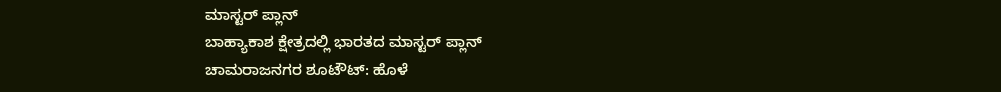ಮಾಸ್ಟರ್ ಪ್ಲಾನ್
ಬಾಹ್ಯಾಕಾಶ ಕ್ಷೇತ್ರದಲ್ಲಿ ಭಾರತದ ಮಾಸ್ಟರ್ ಪ್ಲಾನ್
ಚಾಮರಾಜನಗರ ಶೂಟೌಟ್: ಹೊಳೆ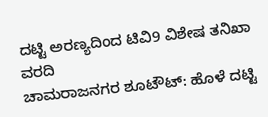ದಟ್ಟಿ ಅರಣ್ಯದಿಂದ ಟಿವಿ9 ವಿಶೇಷ ತನಿಖಾ ವರದಿ
ಚಾಮರಾಜನಗರ ಶೂಟೌಟ್: ಹೊಳೆ ದಟ್ಟಿ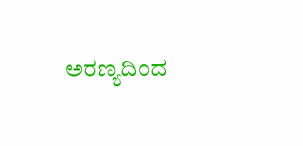ಅರಣ್ಯದಿಂದ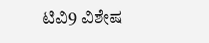ಟಿವಿ9 ವಿಶೇಷ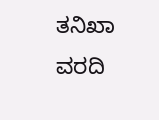ತನಿಖಾ ವರದಿ